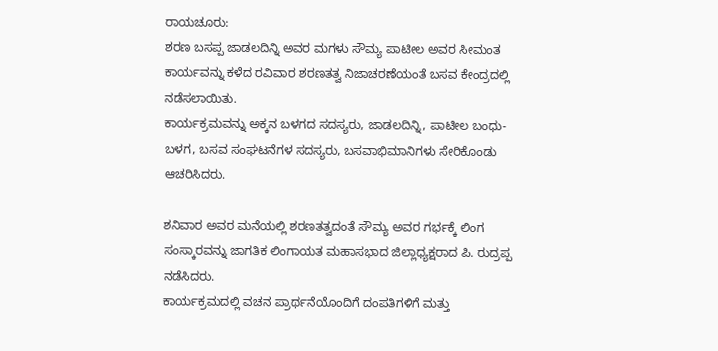ರಾಯಚೂರು:
ಶರಣ ಬಸಪ್ಪ ಜಾಡಲದಿನ್ನಿ ಅವರ ಮಗಳು ಸೌಮ್ಯ ಪಾಟೀಲ ಅವರ ಸೀಮಂತ ಕಾರ್ಯವನ್ನು ಕಳೆದ ರವಿವಾರ ಶರಣತತ್ವ ನಿಜಾಚರಣೆಯಂತೆ ಬಸವ ಕೇಂದ್ರದಲ್ಲಿ ನಡೆಸಲಾಯಿತು.
ಕಾರ್ಯಕ್ರಮವನ್ನು ಅಕ್ಕನ ಬಳಗದ ಸದಸ್ಯರು, ಜಾಡಲದಿನ್ನಿ, ಪಾಟೀಲ ಬಂಧು-ಬಳಗ, ಬಸವ ಸಂಘಟನೆಗಳ ಸದಸ್ಯರು, ಬಸವಾಭಿಮಾನಿಗಳು ಸೇರಿಕೊಂಡು ಆಚರಿಸಿದರು.

ಶನಿವಾರ ಅವರ ಮನೆಯಲ್ಲಿ ಶರಣತತ್ವದಂತೆ ಸೌಮ್ಯ ಅವರ ಗರ್ಭಕ್ಕೆ ಲಿಂಗ ಸಂಸ್ಕಾರವನ್ನು ಜಾಗತಿಕ ಲಿಂಗಾಯತ ಮಹಾಸಭಾದ ಜಿಲ್ಲಾಧ್ಯಕ್ಷರಾದ ಪಿ. ರುದ್ರಪ್ಪ ನಡೆಸಿದರು.
ಕಾರ್ಯಕ್ರಮದಲ್ಲಿ ವಚನ ಪ್ರಾರ್ಥನೆಯೊಂದಿಗೆ ದಂಪತಿಗಳಿಗೆ ಮತ್ತು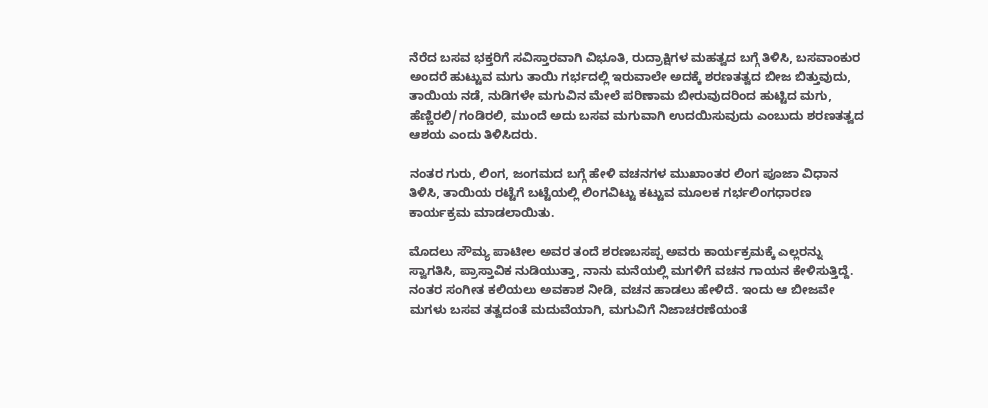ನೆರೆದ ಬಸವ ಭಕ್ತರಿಗೆ ಸವಿಸ್ತಾರವಾಗಿ ವಿಭೂತಿ, ರುದ್ರಾಕ್ಷಿಗಳ ಮಹತ್ವದ ಬಗ್ಗೆ ತಿಳಿಸಿ, ಬಸವಾಂಕುರ ಅಂದರೆ ಹುಟ್ಟುವ ಮಗು ತಾಯಿ ಗರ್ಭದಲ್ಲಿ ಇರುವಾಲೇ ಅದಕ್ಕೆ ಶರಣತತ್ವದ ಬೀಜ ಬಿತ್ತುವುದು, ತಾಯಿಯ ನಡೆ, ನುಡಿಗಳೇ ಮಗುವಿನ ಮೇಲೆ ಪರಿಣಾಮ ಬೀರುವುದರಿಂದ ಹುಟ್ಟಿದ ಮಗು, ಹೆಣ್ಣಿರಲಿ/ಗಂಡಿರಲಿ, ಮುಂದೆ ಅದು ಬಸವ ಮಗುವಾಗಿ ಉದಯಿಸುವುದು ಎಂಬುದು ಶರಣತತ್ವದ ಆಶಯ ಎಂದು ತಿಳಿಸಿದರು.

ನಂತರ ಗುರು, ಲಿಂಗ, ಜಂಗಮದ ಬಗ್ಗೆ ಹೇಳಿ ವಚನಗಳ ಮುಖಾಂತರ ಲಿಂಗ ಪೂಜಾ ವಿಧಾನ ತಿಳಿಸಿ, ತಾಯಿಯ ರಟ್ಟೆಗೆ ಬಟ್ಟೆಯಲ್ಲಿ ಲಿಂಗವಿಟ್ಟು ಕಟ್ಟುವ ಮೂಲಕ ಗರ್ಭಲಿಂಗಧಾರಣ ಕಾರ್ಯಕ್ರಮ ಮಾಡಲಾಯಿತು.

ಮೊದಲು ಸೌಮ್ಯ ಪಾಟೀಲ ಅವರ ತಂದೆ ಶರಣಬಸಪ್ಪ ಅವರು ಕಾರ್ಯಕ್ರಮಕ್ಕೆ ಎಲ್ಲರನ್ನು ಸ್ವಾಗತಿಸಿ, ಪ್ರಾಸ್ತಾವಿಕ ನುಡಿಯುತ್ತಾ, ನಾನು ಮನೆಯಲ್ಲಿ ಮಗಳಿಗೆ ವಚನ ಗಾಯನ ಕೇಳಿಸುತ್ತಿದ್ದೆ. ನಂತರ ಸಂಗೀತ ಕಲಿಯಲು ಅವಕಾಶ ನೀಡಿ, ವಚನ ಹಾಡಲು ಹೇಳಿದೆ. ಇಂದು ಆ ಬೀಜವೇ ಮಗಳು ಬಸವ ತತ್ವದಂತೆ ಮದುವೆಯಾಗಿ, ಮಗುವಿಗೆ ನಿಜಾಚರಣೆಯಂತೆ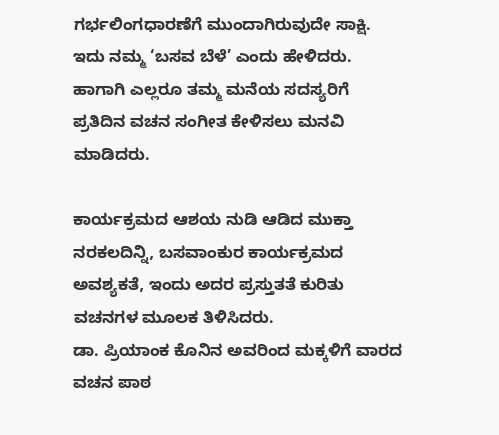ಗರ್ಭಲಿಂಗಧಾರಣೆಗೆ ಮುಂದಾಗಿರುವುದೇ ಸಾಕ್ಷಿ. ಇದು ನಮ್ಮ ‘ಬಸವ ಬೆಳೆ’ ಎಂದು ಹೇಳಿದರು. ಹಾಗಾಗಿ ಎಲ್ಲರೂ ತಮ್ಮ ಮನೆಯ ಸದಸ್ಯರಿಗೆ ಪ್ರತಿದಿನ ವಚನ ಸಂಗೀತ ಕೇಳಿಸಲು ಮನವಿ ಮಾಡಿದರು.

ಕಾರ್ಯಕ್ರಮದ ಆಶಯ ನುಡಿ ಆಡಿದ ಮುಕ್ತಾ ನರಕಲದಿನ್ನಿ, ಬಸವಾಂಕುರ ಕಾರ್ಯಕ್ರಮದ ಅವಶ್ಯಕತೆ, ಇಂದು ಅದರ ಪ್ರಸ್ತುತತೆ ಕುರಿತು ವಚನಗಳ ಮೂಲಕ ತಿಳಿಸಿದರು.
ಡಾ. ಪ್ರಿಯಾಂಕ ಕೊನಿನ ಅವರಿಂದ ಮಕ್ಕಳಿಗೆ ವಾರದ ವಚನ ಪಾಠ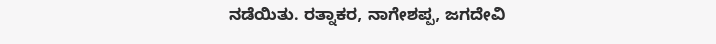ನಡೆಯಿತು. ರತ್ನಾಕರ, ನಾಗೇಶಪ್ಪ, ಜಗದೇವಿ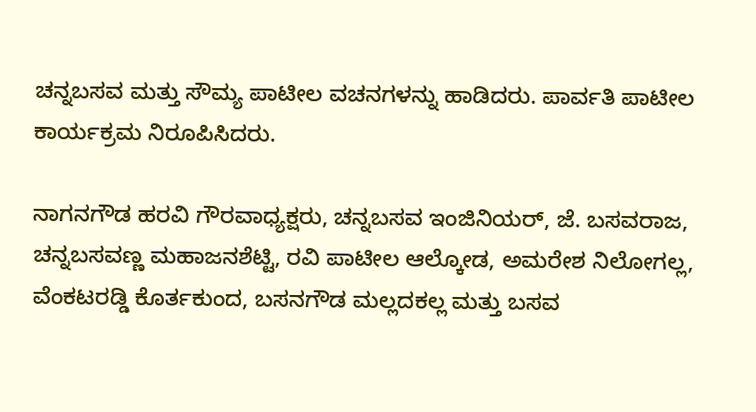ಚನ್ನಬಸವ ಮತ್ತು ಸೌಮ್ಯ ಪಾಟೀಲ ವಚನಗಳನ್ನು ಹಾಡಿದರು. ಪಾರ್ವತಿ ಪಾಟೀಲ ಕಾರ್ಯಕ್ರಮ ನಿರೂಪಿಸಿದರು.

ನಾಗನಗೌಡ ಹರವಿ ಗೌರವಾಧ್ಯಕ್ಷರು, ಚನ್ನಬಸವ ಇಂಜಿನಿಯರ್, ಜೆ. ಬಸವರಾಜ, ಚನ್ನಬಸವಣ್ಣ ಮಹಾಜನಶೆಟ್ಟಿ, ರವಿ ಪಾಟೀಲ ಆಲ್ಕೋಡ, ಅಮರೇಶ ನಿಲೋಗಲ್ಲ, ವೆಂಕಟರಡ್ಡಿ ಕೊರ್ತಕುಂದ, ಬಸನಗೌಡ ಮಲ್ಲದಕಲ್ಲ ಮತ್ತು ಬಸವ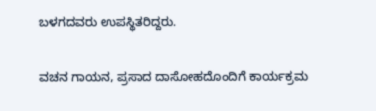ಬಳಗದವರು ಉಪಸ್ಥಿತರಿದ್ದರು.

ವಚನ ಗಾಯನ, ಪ್ರಸಾದ ದಾಸೋಹದೊಂದಿಗೆ ಕಾರ್ಯಕ್ರಮ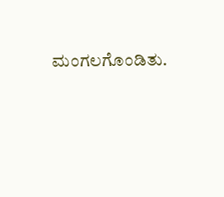ಮಂಗಲಗೊಂಡಿತು.